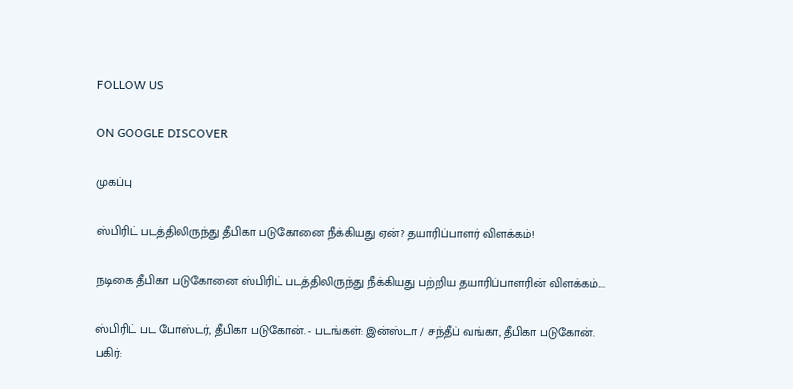FOLLOW US

ON GOOGLE DISCOVER

முகப்பு

ஸ்பிரிட் படத்திலிருந்து தீபிகா படுகோனை நீக்கியது ஏன்? தயாரிப்பாளர் விளக்கம்!

நடிகை தீபிகா படுகோனை ஸ்பிரிட் படத்திலிருந்து நீக்கியது பற்றிய தயாரிப்பாளரின் விளக்கம்....

ஸ்பிரிட் பட போஸ்டர், தீபிகா படுகோன். - படங்கள்: இன்ஸ்டா / சந்தீப் வங்கா, தீபிகா படுகோன்.
பகிர்: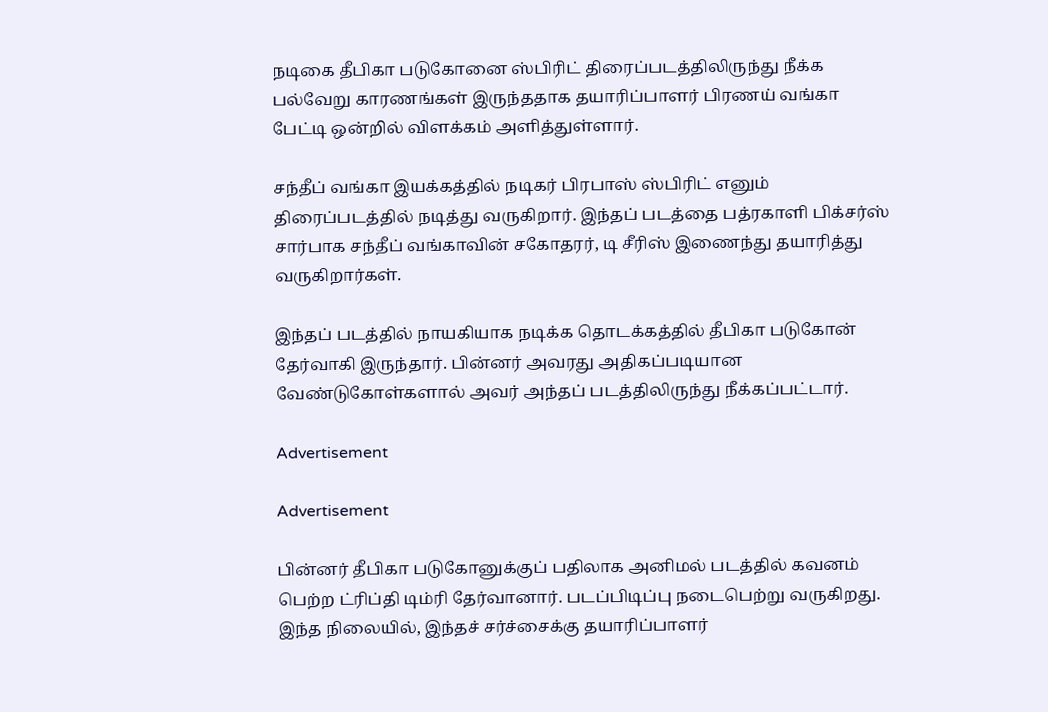நடிகை தீபிகா படுகோனை ஸ்பிரிட் திரைப்படத்திலிருந்து நீக்க பல்வேறு காரணங்கள் இருந்ததாக தயாரிப்பாளர் பிரணய் வங்கா பேட்டி ஒன்றில் விளக்கம் அளித்துள்ளார்.

சந்தீப் வங்கா இயக்கத்தில் நடிகர் பிரபாஸ் ஸ்பிரிட் எனும் திரைப்படத்தில் நடித்து வருகிறார். இந்தப் படத்தை பத்ரகாளி பிக்சர்ஸ் சார்பாக சந்தீப் வங்காவின் சகோதரர், டி சீரிஸ் இணைந்து தயாரித்து வருகிறார்கள்.

இந்தப் படத்தில் நாயகியாக நடிக்க தொடக்கத்தில் தீபிகா படுகோன் தேர்வாகி இருந்தார். பின்னர் அவரது அதிகப்படியான வேண்டுகோள்களால் அவர் அந்தப் படத்திலிருந்து நீக்கப்பட்டார்.

Advertisement

Advertisement

பின்னர் தீபிகா படுகோனுக்குப் பதிலாக அனிமல் படத்தில் கவனம் பெற்ற ட்ரிப்தி டிம்ரி தேர்வானார். படப்பிடிப்பு நடைபெற்று வருகிறது. இந்த நிலையில், இந்தச் சர்ச்சைக்கு தயாரிப்பாளர்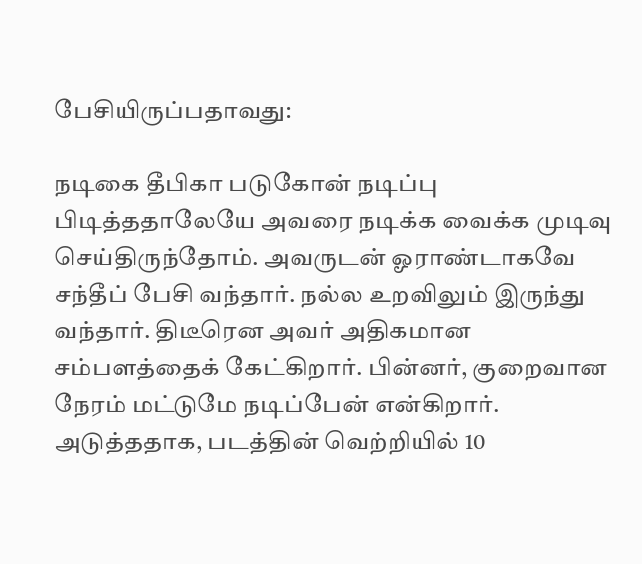பேசியிருப்பதாவது:

நடிகை தீபிகா படுகோன் நடிப்பு பிடித்ததாலேயே அவரை நடிக்க வைக்க முடிவு செய்திருந்தோம். அவருடன் ஓராண்டாகவே சந்தீப் பேசி வந்தார். நல்ல உறவிலும் இருந்து வந்தார். திடீரென அவர் அதிகமான சம்பளத்தைக் கேட்கிறார். பின்னர், குறைவான நேரம் மட்டுமே நடிப்பேன் என்கிறார். அடுத்ததாக, படத்தின் வெற்றியில் 10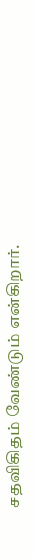சதவிகிதம் வேண்டும் என்கிறார்.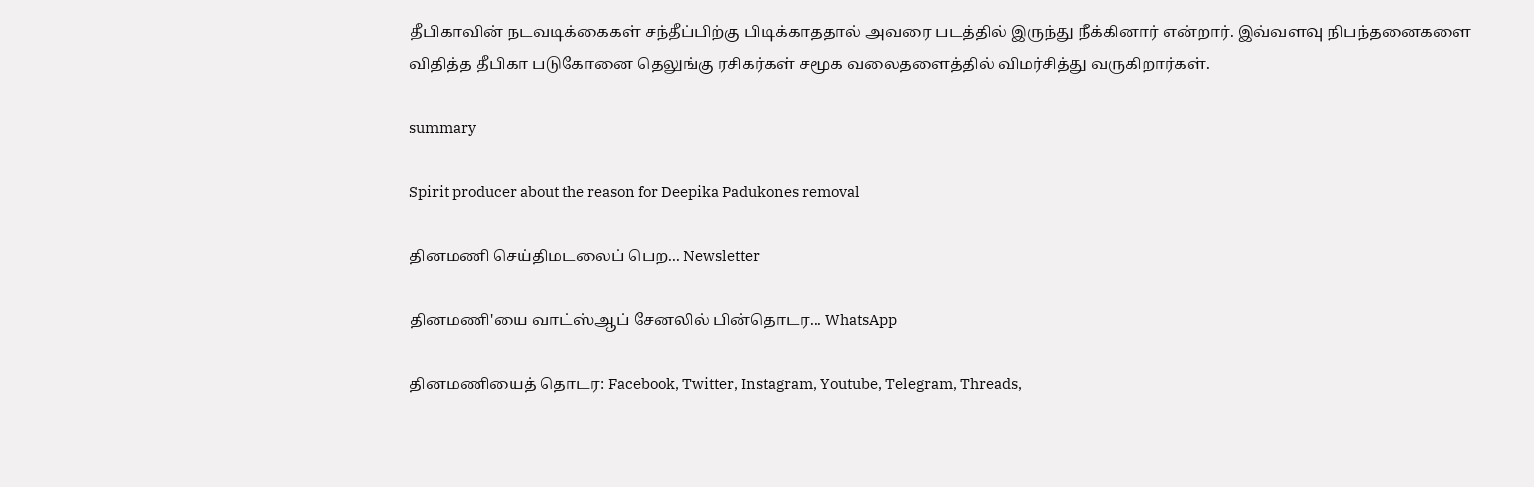தீபிகாவின் நடவடிக்கைகள் சந்தீப்பிற்கு பிடிக்காததால் அவரை படத்தில் இருந்து நீக்கினார் என்றார். இவ்வளவு நிபந்தனைகளை விதித்த தீபிகா படுகோனை தெலுங்கு ரசிகர்கள் சமூக வலைதளைத்தில் விமர்சித்து வருகிறார்கள்.

summary

Spirit producer about the reason for Deepika Padukones removal

தினமணி செய்திமடலைப் பெற... Newsletter

தினமணி'யை வாட்ஸ்ஆப் சேனலில் பின்தொடர... WhatsApp

தினமணியைத் தொடர: Facebook, Twitter, Instagram, Youtube, Telegram, Threads,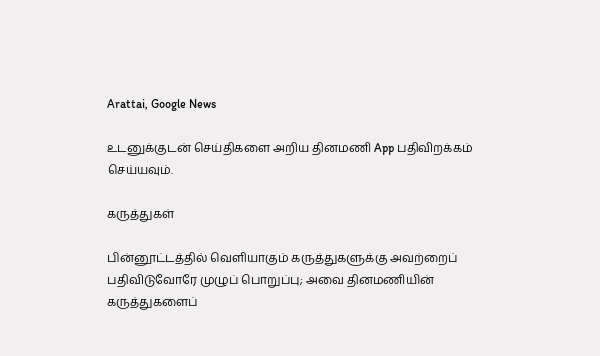Arattai, Google News

உடனுக்குடன் செய்திகளை அறிய தினமணி App பதிவிறக்கம் செய்யவும்.

கருத்துகள்

பின்னூட்டத்தில் வெளியாகும் கருத்துகளுக்கு அவற்றைப் பதிவிடுவோரே முழுப் பொறுப்பு; அவை தினமணியின் கருத்துகளைப்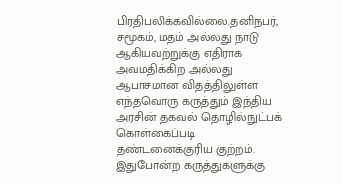பிரதிபலிக்கவில்லை.தனிநபர், சமூகம், மதம் அல்லது நாடு ஆகியவற்றுக்கு எதிராக அவமதிக்கிற அல்லது ஆபாசமான விதத்திலுள்ள எந்தவொரு கருத்தும் இந்திய அரசின் தகவல் தொழில்நுட்பக் கொள்கைப்படி தண்டனைக்குரிய குற்றம். இதுபோன்ற கருத்துகளுக்கு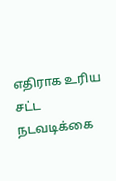எதிராக உரிய சட்ட நடவடிக்கை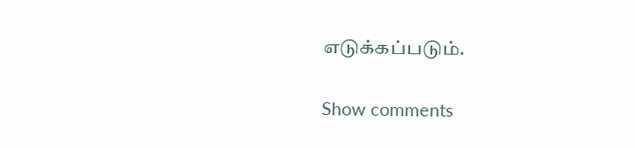எடுக்கப்படும்.

Show comments